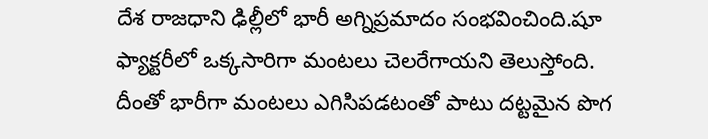దేశ రాజధాని ఢిల్లీలో భారీ అగ్నిప్రమాదం సంభవించింది.షూ ఫ్యాక్టరీలో ఒక్కసారిగా మంటలు చెలరేగాయని తెలుస్తోంది.
దీంతో భారీగా మంటలు ఎగిసిపడటంతో పాటు దట్టమైన పొగ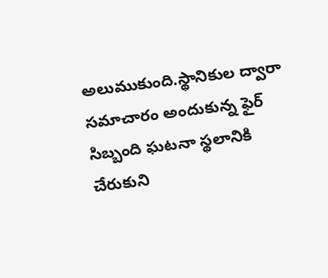అలుముకుంది.స్థానికుల ద్వారా సమాచారం అందుకున్న ఫైర్ సిబ్బంది ఘటనా స్థలానికి చేరుకుని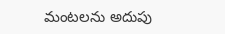మంటలను అదుపు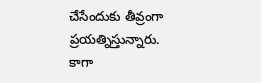చేసేందుకు తీవ్రంగా ప్రయత్నిస్తున్నారు.
కాగా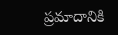ప్రమాదానికి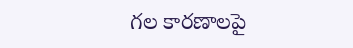గల కారణాలపై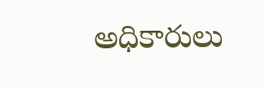అధికారులు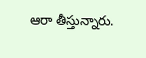ఆరా తీస్తున్నారు.